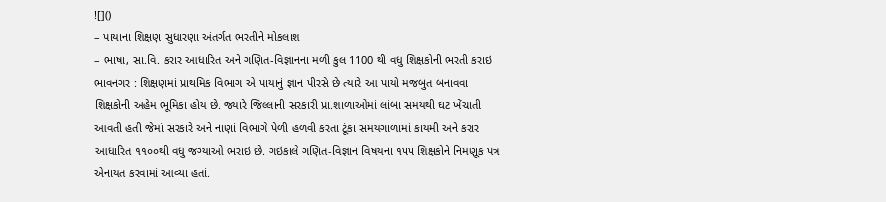![]()
– પાયાના શિક્ષણ સુધારણા અંતર્ગત ભરતીને મોકલાશ
– ભાષા, સા.વિ. કરાર આધારિત અને ગણિત-વિજ્ઞાનના મળી કુલ 1100 થી વધુ શિક્ષકોની ભરતી કરાઇ
ભાવનગર : શિક્ષણમાં પ્રાથમિક વિભાગ એ પાયાનું જ્ઞાન પીરસે છે ત્યારે આ પાયો મજબુત બનાવવા શિક્ષકોની અહેમ ભૂમિકા હોય છે. જ્યારે જિલ્લાની સરકારી પ્રા.શાળાઓમાં લાંબા સમયથી ઘટ ખેંચાતી આવતી હતી જેમાં સરકારે અને નાણાં વિભાગે પેળી હળવી કરતા ટૂંકા સમયગાળામાં કાયમી અને કરાર આધારિત ૧૧૦૦થી વધુ જગ્યાઓ ભરાઇ છે. ગઇકાલે ગણિત-વિજ્ઞાન વિષયના ૧૫૫ શિક્ષકોને નિમણૂક પત્ર એનાયત કરવામાં આવ્યા હતાં.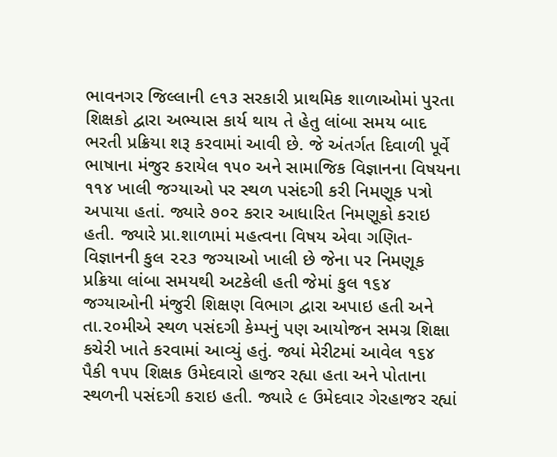ભાવનગર જિલ્લાની ૯૧૩ સરકારી પ્રાથમિક શાળાઓમાં પુરતા શિક્ષકો દ્વારા અભ્યાસ કાર્ય થાય તે હેતુ લાંબા સમય બાદ ભરતી પ્રક્રિયા શરૂ કરવામાં આવી છે. જે અંતર્ગત દિવાળી પૂર્વે ભાષાના મંજુર કરાયેલ ૧૫૦ અને સામાજિક વિજ્ઞાનના વિષયના ૧૧૪ ખાલી જગ્યાઓ પર સ્થળ પસંદગી કરી નિમણૂક પત્રો અપાયા હતાં. જ્યારે ૭૦૨ કરાર આધારિત નિમણૂકો કરાઇ હતી. જ્યારે પ્રા.શાળામાં મહત્વના વિષય એવા ગણિત-વિજ્ઞાનની કુલ ૨૨૩ જગ્યાઓ ખાલી છે જેના પર નિમણૂક પ્રક્રિયા લાંબા સમયથી અટકેલી હતી જેમાં કુલ ૧૬૪ જગ્યાઓની મંજુરી શિક્ષણ વિભાગ દ્વારા અપાઇ હતી અને તા.૨૦મીએ સ્થળ પસંદગી કેમ્પનું પણ આયોજન સમગ્ર શિક્ષા કચેરી ખાતે કરવામાં આવ્યું હતું. જ્યાં મેરીટમાં આવેલ ૧૬૪ પૈકી ૧૫૫ શિક્ષક ઉમેદવારો હાજર રહ્યા હતા અને પોતાના સ્થળની પસંદગી કરાઇ હતી. જ્યારે ૯ ઉમેદવાર ગેરહાજર રહ્યાં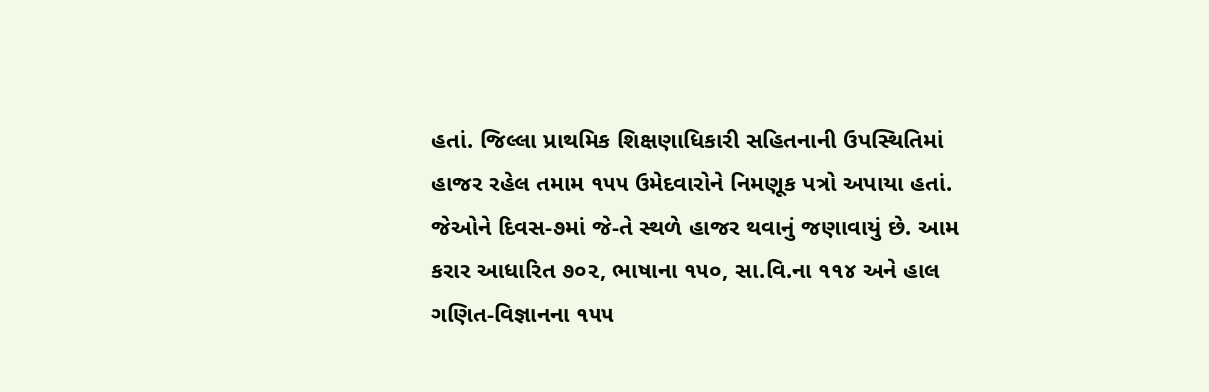હતાં. જિલ્લા પ્રાથમિક શિક્ષણાધિકારી સહિતનાની ઉપસ્થિતિમાં હાજર રહેલ તમામ ૧૫૫ ઉમેદવારોને નિમણૂક પત્રો અપાયા હતાં. જેઓને દિવસ-૭માં જે-તે સ્થળે હાજર થવાનું જણાવાયું છે. આમ કરાર આધારિત ૭૦૨, ભાષાના ૧૫૦, સા.વિ.ના ૧૧૪ અને હાલ ગણિત-વિજ્ઞાનના ૧૫૫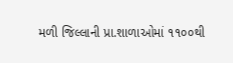મળી જિલ્લાની પ્રા.શાળાઓમાં ૧૧૦૦થી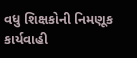વધુ શિક્ષકોની નિમણૂક કાર્યવાહી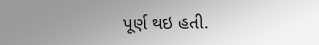પૂર્ણ થઇ હતી.